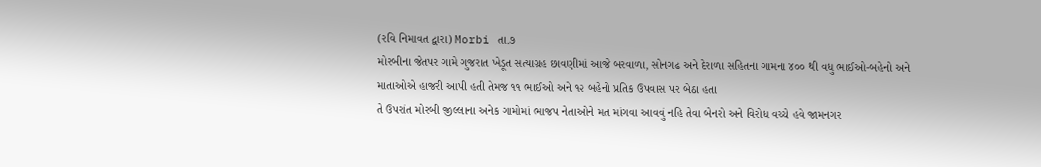(રવિ નિમાવત દ્વારા) Morbi તા.૭
મોરબીના જેતપર ગામે ગુજરાત ખેડૂત સત્યાગ્રહ છાવણીમાં આજે બરવાળા, સોનગઢ અને દેરાળા સહિતના ગામના ૪૦૦ થી વધુ ભાઈઓ-બહેનો અને માતાઓએ હાજરી આપી હતી તેમજ ૧૧ ભાઈઓ અને ૧૨ બહેનો પ્રતિક ઉપવાસ પર બેઠા હતા
તે ઉપરાંત મોરબી જીલ્લાના અનેક ગામોમાં ભાજપ નેતાઓને મત માંગવા આવવું નહિ તેવા બેનરો અને વિરોધ વચ્ચે હવે જામનગર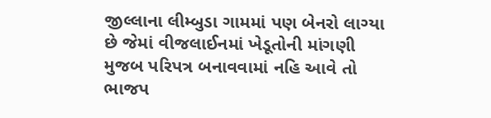જીલ્લાના લીમ્બુડા ગામમાં પણ બેનરો લાગ્યા છે જેમાં વીજલાઈનમાં ખેડૂતોની માંગણી મુજબ પરિપત્ર બનાવવામાં નહિ આવે તો ભાજપ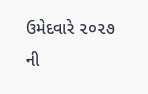ઉમેદવારે ૨૦૨૭ ની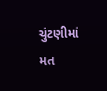ચુંટણીમાં મત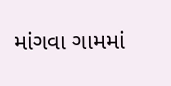માંગવા ગામમાં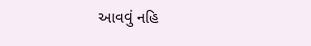આવવું નહિ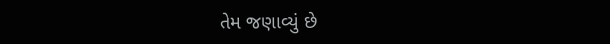તેમ જણાવ્યું છે